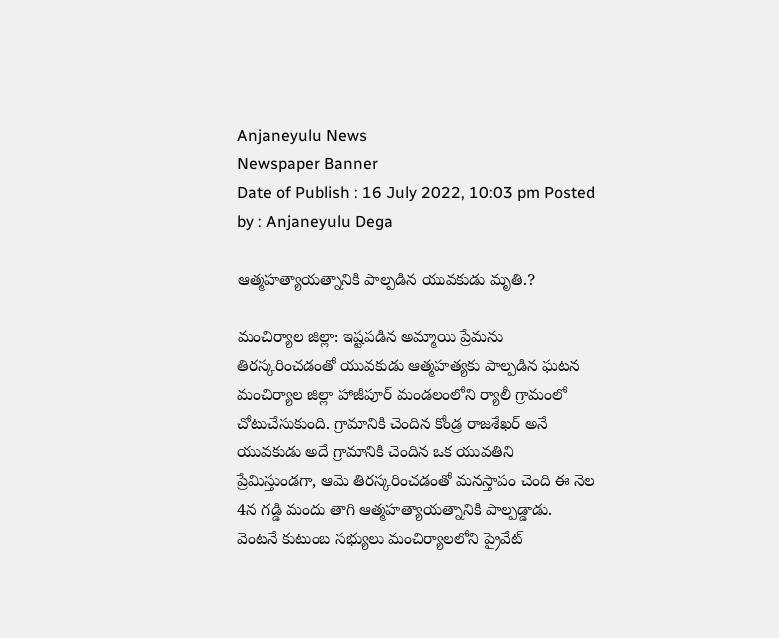Anjaneyulu News
Newspaper Banner
Date of Publish : 16 July 2022, 10:03 pm Posted by : Anjaneyulu Dega

ఆత్మహత్యాయత్నానికి పాల్పడిన యువకుడు మృతి.?

మంచిర్యాల జిల్లా: ఇష్టపడిన అమ్మాయి ప్రేమను తిరస్కరించడంతో యువకుడు ఆత్మహత్యకు పాల్పడిన ఘటన మంచిర్యాల జిల్లా హాజీపూర్ మండలంలోని ర్యాలీ గ్రామంలో చోటుచేసుకుంది. గ్రామానికి చెందిన కోండ్ర రాజశేఖర్ అనే యువకుడు అదే గ్రామానికి చెందిన ఒక యువతిని ప్రేమిస్తుండగా, ఆమె తిరస్కరించడంతో మనస్తాపం చెంది ఈ నెల 4న గడ్డి మందు తాగి ఆత్మహత్యాయత్నానికి పాల్పడ్డాడు. వెంటనే కుటుంబ సభ్యులు మంచిర్యాలలోని ప్రైవేట్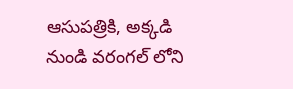ఆసుపత్రికి, అక్కడి నుండి వరంగల్ లోని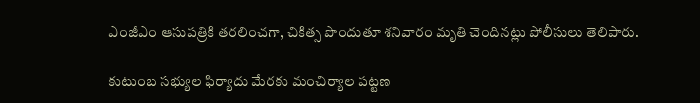ఎంజీఎం ఆసుపత్రికి తరలించగా, చికిత్స పొందుతూ శనివారం మృతి చెందినట్లు పోలీసులు తెలిపారు.

కుటుంబ సభ్యుల ఫిర్యాదు మేరకు మంచిర్యాల పట్టణ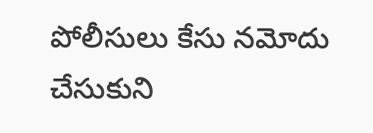పోలీసులు కేసు నమోదు చేసుకుని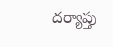దర్యాప్తు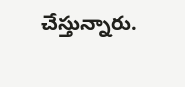చేస్తున్నారు.